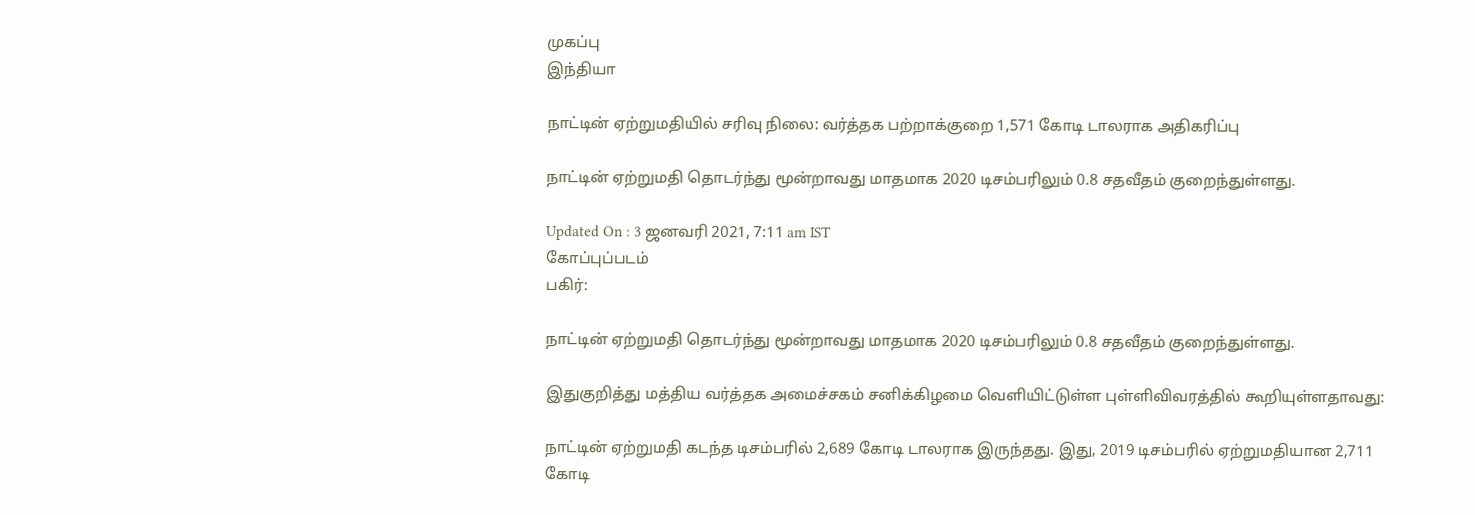முகப்பு
இந்தியா

நாட்டின் ஏற்றுமதியில் சரிவு நிலை: வர்த்தக பற்றாக்குறை 1,571 கோடி டாலராக அதிகரிப்பு

நாட்டின் ஏற்றுமதி தொடர்ந்து மூன்றாவது மாதமாக 2020 டிசம்பரிலும் 0.8 சதவீதம் குறைந்துள்ளது.

Updated On : 3 ஜனவரி 2021, 7:11 am IST
கோப்புப்படம்
பகிர்:

நாட்டின் ஏற்றுமதி தொடர்ந்து மூன்றாவது மாதமாக 2020 டிசம்பரிலும் 0.8 சதவீதம் குறைந்துள்ளது.

இதுகுறித்து மத்திய வர்த்தக அமைச்சகம் சனிக்கிழமை வெளியிட்டுள்ள புள்ளிவிவரத்தில் கூறியுள்ளதாவது:

நாட்டின் ஏற்றுமதி கடந்த டிசம்பரில் 2,689 கோடி டாலராக இருந்தது. இது, 2019 டிசம்பரில் ஏற்றுமதியான 2,711 கோடி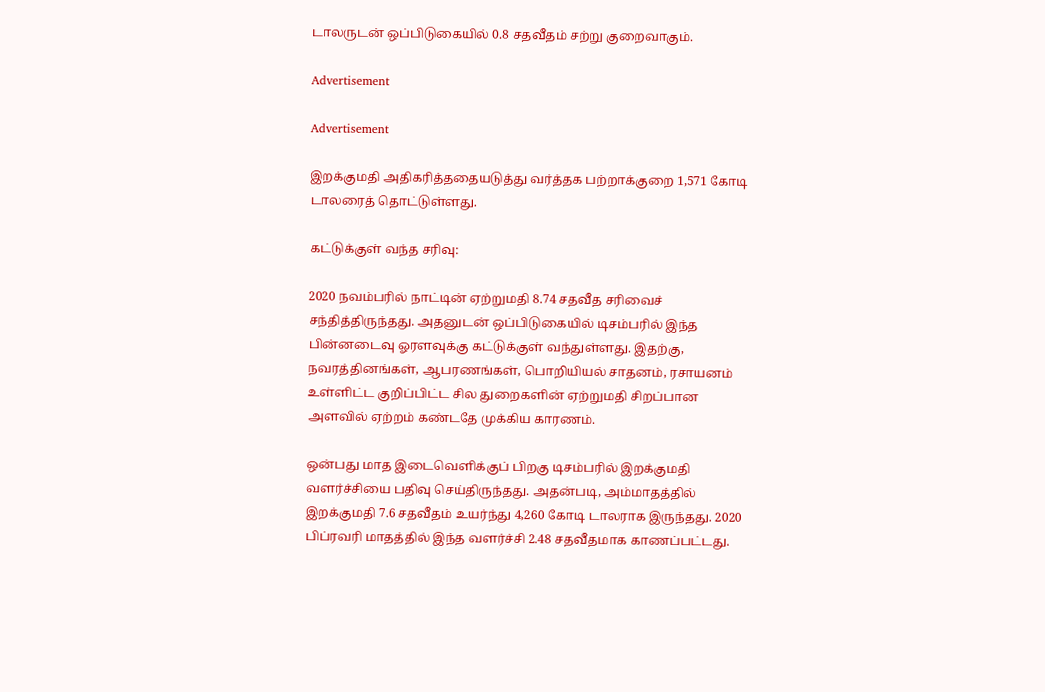டாலருடன் ஒப்பிடுகையில் 0.8 சதவீதம் சற்று குறைவாகும்.

Advertisement

Advertisement

இறக்குமதி அதிகரித்ததையடுத்து வர்த்தக பற்றாக்குறை 1,571 கோடி டாலரைத் தொட்டுள்ளது.

கட்டுக்குள் வந்த சரிவு:

2020 நவம்பரில் நாட்டின் ஏற்றுமதி 8.74 சதவீத சரிவைச் சந்தித்திருந்தது. அதனுடன் ஒப்பிடுகையில் டிசம்பரில் இந்த பின்னடைவு ஓரளவுக்கு கட்டுக்குள் வந்துள்ளது. இதற்கு, நவரத்தினங்கள், ஆபரணங்கள், பொறியியல் சாதனம், ரசாயனம் உள்ளிட்ட குறிப்பிட்ட சில துறைகளின் ஏற்றுமதி சிறப்பான அளவில் ஏற்றம் கண்டதே முக்கிய காரணம்.

ஒன்பது மாத இடைவெளிக்குப் பிறகு டிசம்பரில் இறக்குமதி வளர்ச்சியை பதிவு செய்திருந்தது. அதன்படி, அம்மாதத்தில் இறக்குமதி 7.6 சதவீதம் உயர்ந்து 4,260 கோடி டாலராக இருந்தது. 2020 பிப்ரவரி மாதத்தில் இந்த வளர்ச்சி 2.48 சதவீதமாக காணப்பட்டது.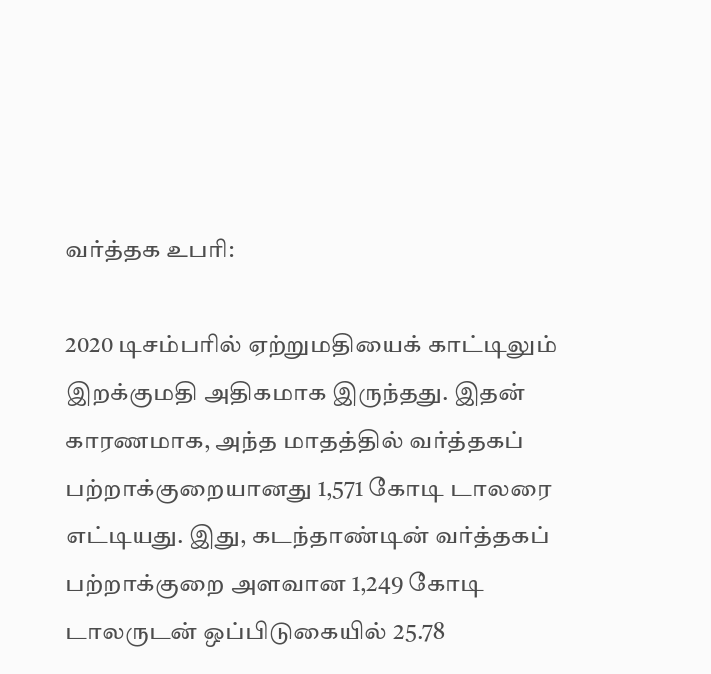வர்த்தக உபரி:

2020 டிசம்பரில் ஏற்றுமதியைக் காட்டிலும் இறக்குமதி அதிகமாக இருந்தது. இதன் காரணமாக, அந்த மாதத்தில் வர்த்தகப் பற்றாக்குறையானது 1,571 கோடி டாலரை எட்டியது. இது, கடந்தாண்டின் வர்த்தகப் பற்றாக்குறை அளவான 1,249 கோடி டாலருடன் ஒப்பிடுகையில் 25.78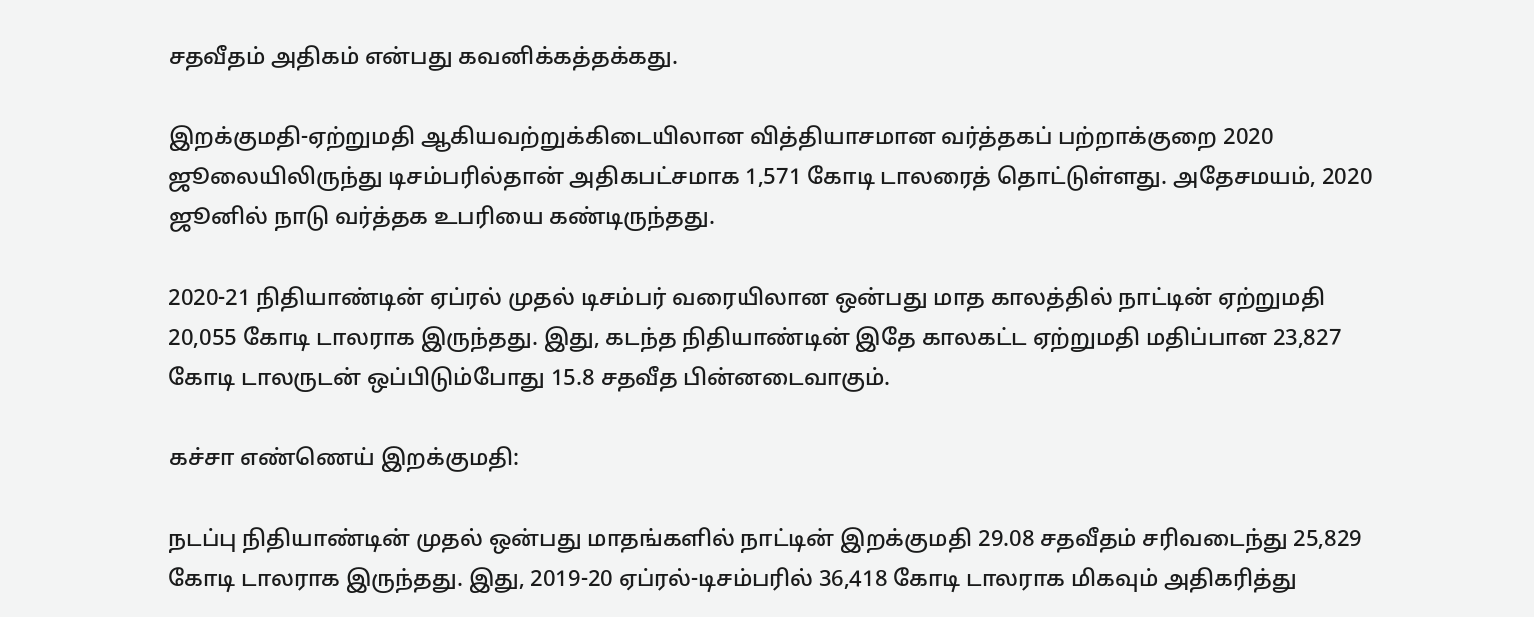சதவீதம் அதிகம் என்பது கவனிக்கத்தக்கது.

இறக்குமதி-ஏற்றுமதி ஆகியவற்றுக்கிடையிலான வித்தியாசமான வர்த்தகப் பற்றாக்குறை 2020 ஜூலையிலிருந்து டிசம்பரில்தான் அதிகபட்சமாக 1,571 கோடி டாலரைத் தொட்டுள்ளது. அதேசமயம், 2020 ஜூனில் நாடு வர்த்தக உபரியை கண்டிருந்தது.

2020-21 நிதியாண்டின் ஏப்ரல் முதல் டிசம்பர் வரையிலான ஒன்பது மாத காலத்தில் நாட்டின் ஏற்றுமதி 20,055 கோடி டாலராக இருந்தது. இது, கடந்த நிதியாண்டின் இதே காலகட்ட ஏற்றுமதி மதிப்பான 23,827 கோடி டாலருடன் ஒப்பிடும்போது 15.8 சதவீத பின்னடைவாகும்.

கச்சா எண்ணெய் இறக்குமதி:

நடப்பு நிதியாண்டின் முதல் ஒன்பது மாதங்களில் நாட்டின் இறக்குமதி 29.08 சதவீதம் சரிவடைந்து 25,829 கோடி டாலராக இருந்தது. இது, 2019-20 ஏப்ரல்-டிசம்பரில் 36,418 கோடி டாலராக மிகவும் அதிகரித்து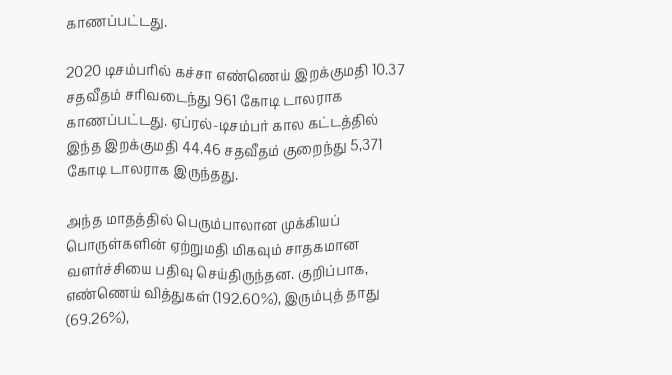காணப்பட்டது.

2020 டிசம்பரில் கச்சா எண்ணெய் இறக்குமதி 10.37 சதவீதம் சரிவடைந்து 961 கோடி டாலராக காணப்பட்டது. ஏப்ரல்-டிசம்பர் கால கட்டத்தில் இந்த இறக்குமதி 44.46 சதவீதம் குறைந்து 5,371 கோடி டாலராக இருந்தது.

அந்த மாதத்தில் பெரும்பாலான முக்கியப் பொருள்களின் ஏற்றுமதி மிகவும் சாதகமான வளர்ச்சியை பதிவு செய்திருந்தன. குறிப்பாக, எண்ணெய் வித்துகள் (192.60%), இரும்புத் தாது (69.26%),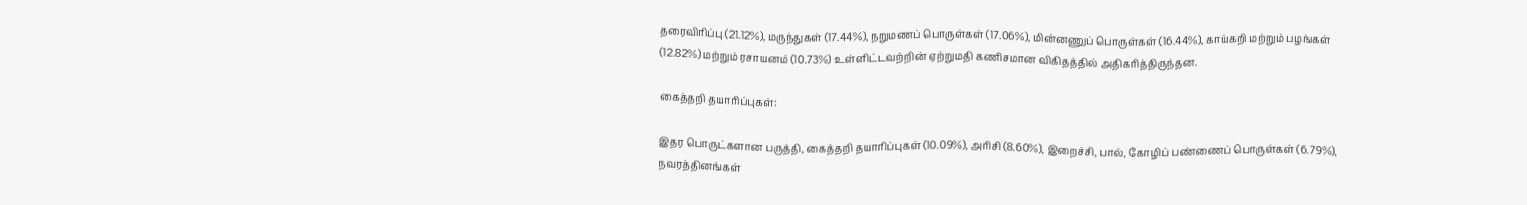தரைவிரிப்பு (21.12%), மருந்துகள் (17.44%), நறுமணப் பொருள்கள் (17.06%), மின்னணுப் பொருள்கள் (16.44%), காய்கறி மற்றும் பழங்கள் (12.82%) மற்றும் ரசாயனம் (10.73%) உள்ளிட்டவற்றின் ஏற்றுமதி கணிசமான விகிதத்தில் அதிகரித்திருந்தன.

கைத்தறி தயாரிப்புகள்:

இதர பொருட்களான பருத்தி, கைத்தறி தயாரிப்புகள் (10.09%), அரிசி (8.60%), இறைச்சி, பால், கோழிப் பண்ணைப் பொருள்கள் (6.79%), நவரத்தினங்கள்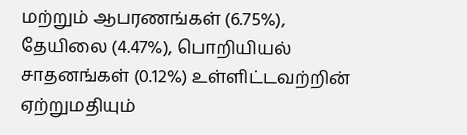மற்றும் ஆபரணங்கள் (6.75%), தேயிலை (4.47%), பொறியியல் சாதனங்கள் (0.12%) உள்ளிட்டவற்றின் ஏற்றுமதியும்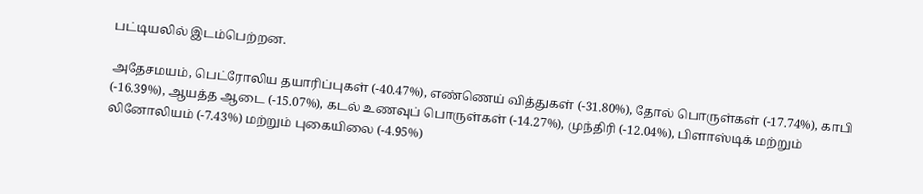பட்டியலில் இடம்பெற்றன.

அதேசமயம், பெட்ரோலிய தயாரிப்புகள் (-40.47%), எண்ணெய் வித்துகள் (-31.80%), தோல் பொருள்கள் (-17.74%), காபி (-16.39%), ஆயத்த ஆடை (-15.07%), கடல் உணவுப் பொருள்கள் (-14.27%), முந்திரி (-12.04%), பிளாஸ்டிக் மற்றும் லினோலியம் (-7.43%) மற்றும் புகையிலை (-4.95%)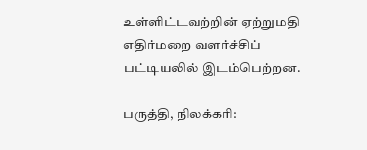உள்ளிட்டவற்றின் ஏற்றுமதி எதிர்மறை வளர்ச்சிப் பட்டியலில் இடம்பெற்றன.

பருத்தி, நிலக்கரி: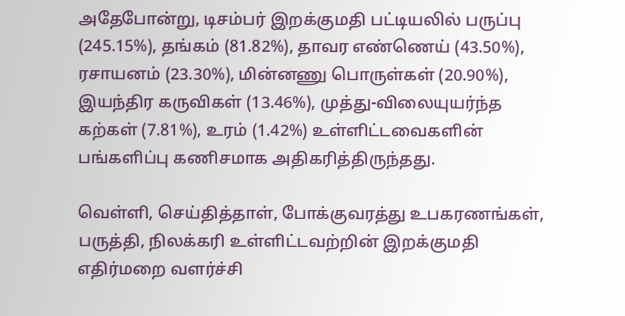அதேபோன்று, டிசம்பர் இறக்குமதி பட்டியலில் பருப்பு (245.15%), தங்கம் (81.82%), தாவர எண்ணெய் (43.50%), ரசாயனம் (23.30%), மின்னணு பொருள்கள் (20.90%), இயந்திர கருவிகள் (13.46%), முத்து-விலையுயர்ந்த கற்கள் (7.81%), உரம் (1.42%) உள்ளிட்டவைகளின் பங்களிப்பு கணிசமாக அதிகரித்திருந்தது.

வெள்ளி, செய்தித்தாள், போக்குவரத்து உபகரணங்கள், பருத்தி, நிலக்கரி உள்ளிட்டவற்றின் இறக்குமதி எதிர்மறை வளர்ச்சி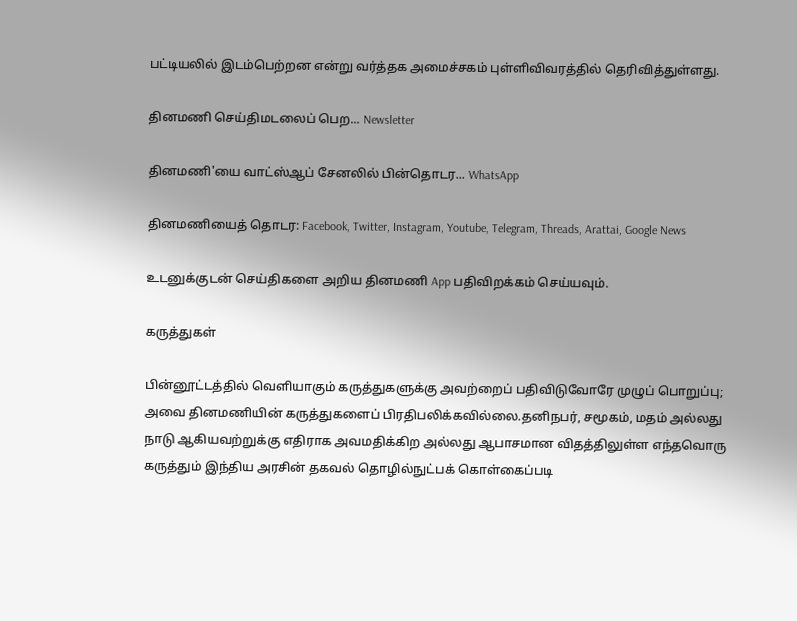பட்டியலில் இடம்பெற்றன என்று வர்த்தக அமைச்சகம் புள்ளிவிவரத்தில் தெரிவித்துள்ளது.

தினமணி செய்திமடலைப் பெற... Newsletter

தினமணி'யை வாட்ஸ்ஆப் சேனலில் பின்தொடர... WhatsApp

தினமணியைத் தொடர: Facebook, Twitter, Instagram, Youtube, Telegram, Threads, Arattai, Google News

உடனுக்குடன் செய்திகளை அறிய தினமணி App பதிவிறக்கம் செய்யவும்.

கருத்துகள்

பின்னூட்டத்தில் வெளியாகும் கருத்துகளுக்கு அவற்றைப் பதிவிடுவோரே முழுப் பொறுப்பு; அவை தினமணியின் கருத்துகளைப் பிரதிபலிக்கவில்லை.தனிநபர், சமூகம், மதம் அல்லது நாடு ஆகியவற்றுக்கு எதிராக அவமதிக்கிற அல்லது ஆபாசமான விதத்திலுள்ள எந்தவொரு கருத்தும் இந்திய அரசின் தகவல் தொழில்நுட்பக் கொள்கைப்படி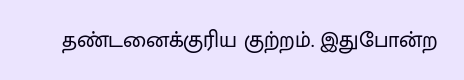தண்டனைக்குரிய குற்றம். இதுபோன்ற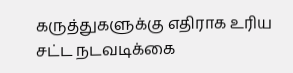கருத்துகளுக்கு எதிராக உரிய சட்ட நடவடிக்கை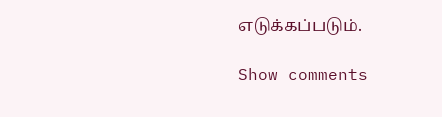எடுக்கப்படும்.

Show comments